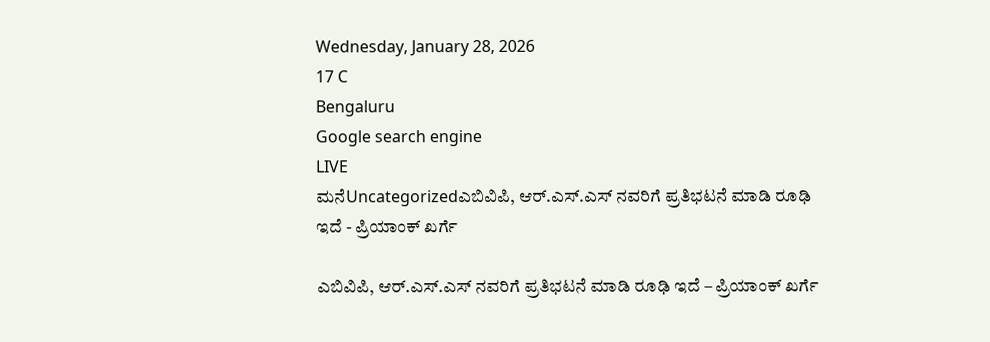Wednesday, January 28, 2026
17 C
Bengaluru
Google search engine
LIVE
ಮನೆUncategorizedಎಬಿವಿಪಿ, ಆರ್.ಎಸ್.ಎಸ್ ನವರಿಗೆ ಪ್ರತಿಭಟನೆ ಮಾಡಿ ರೂಢಿ ಇದೆ - ಪ್ರಿಯಾಂಕ್ ಖರ್ಗೆ

ಎಬಿವಿಪಿ, ಆರ್.ಎಸ್.ಎಸ್ ನವರಿಗೆ ಪ್ರತಿಭಟನೆ ಮಾಡಿ ರೂಢಿ ಇದೆ – ಪ್ರಿಯಾಂಕ್ ಖರ್ಗೆ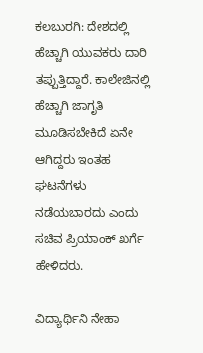ಕಲಬುರಗಿ: ದೇಶದಲ್ಲಿ ಹೆಚ್ಚಾಗಿ ಯುವಕರು ದಾರಿ ತಪ್ಪುತ್ತಿದ್ದಾರೆ. ಕಾಲೇಜಿನಲ್ಲಿ‌ ಹೆಚ್ಚಾಗಿ ಜಾಗೃತಿ ಮೂಡಿಸಬೇಕಿದೆ ಏನೇ ಆಗಿದ್ದರು ಇಂತಹ ಘಟನೆಗಳು ನಡೆಯಬಾರದು ಎಂದು ಸಚಿವ ಪ್ರಿಯಾಂಕ್ ಖರ್ಗೆ ಹೇಳಿದರು.

ವಿದ್ಯಾರ್ಥಿನಿ ನೇಹಾ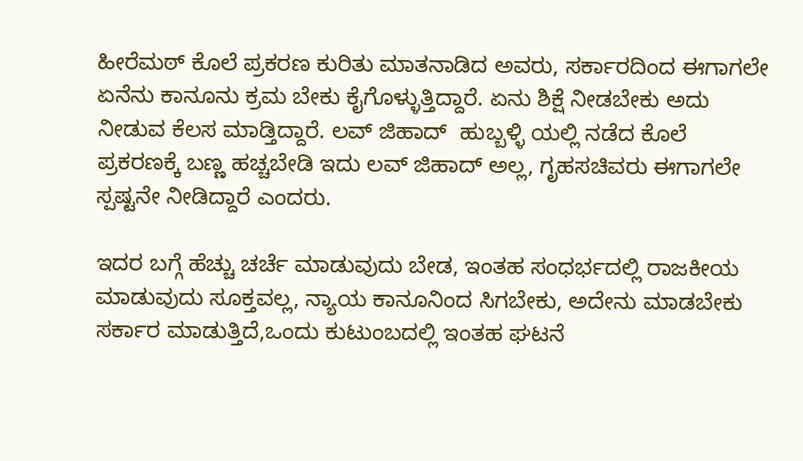ಹೀರೆಮಠ್ ಕೊಲೆ ಪ್ರಕರಣ ಕುರಿತು ಮಾತನಾಡಿದ ಅವರು, ಸರ್ಕಾರದಿಂದ ಈಗಾಗಲೇ ಏನೆನು‌ ಕಾನೂನು ಕ್ರಮ ಬೇಕು ಕೈಗೊಳ್ಳುತ್ತಿದ್ದಾರೆ. ಏನು ಶಿಕ್ಷೆ ನೀಡಬೇಕು ಅದು‌ ನೀಡುವ ಕೆಲಸ‌ ಮಾಡ್ತಿದ್ದಾರೆ. ಲವ್ ಜಿಹಾದ್  ಹುಬ್ಬಳ್ಳಿ ಯಲ್ಲಿ ನಡೆದ ಕೊಲೆ ಪ್ರಕರಣಕ್ಕೆ ಬಣ್ಣ ಹಚ್ಚಬೇಡಿ ಇದು ಲವ್ ಜಿಹಾದ್ ಅಲ್ಲ, ಗೃಹಸಚಿವರು ಈಗಾಗಲೇ ಸ್ಪಷ್ಟನೇ ನೀಡಿದ್ದಾರೆ ಎಂದರು.

ಇದರ ಬಗ್ಗೆ ಹೆಚ್ಚು ಚರ್ಚೆ ಮಾಡುವುದು ಬೇಡ, ಇಂತಹ ಸಂಧರ್ಭದಲ್ಲಿ‌ ರಾಜಕೀಯ ಮಾಡುವುದು‌ ಸೂಕ್ತವಲ್ಲ, ನ್ಯಾಯ ಕಾನೂನಿಂದ ಸಿಗಬೇಕು, ಅದೇನು‌ ಮಾಡಬೇಕು‌ ಸರ್ಕಾರ ಮಾಡುತ್ತಿದೆ,ಒಂದು ಕುಟುಂಬದಲ್ಲಿ ಇಂತಹ‌ ಘಟನೆ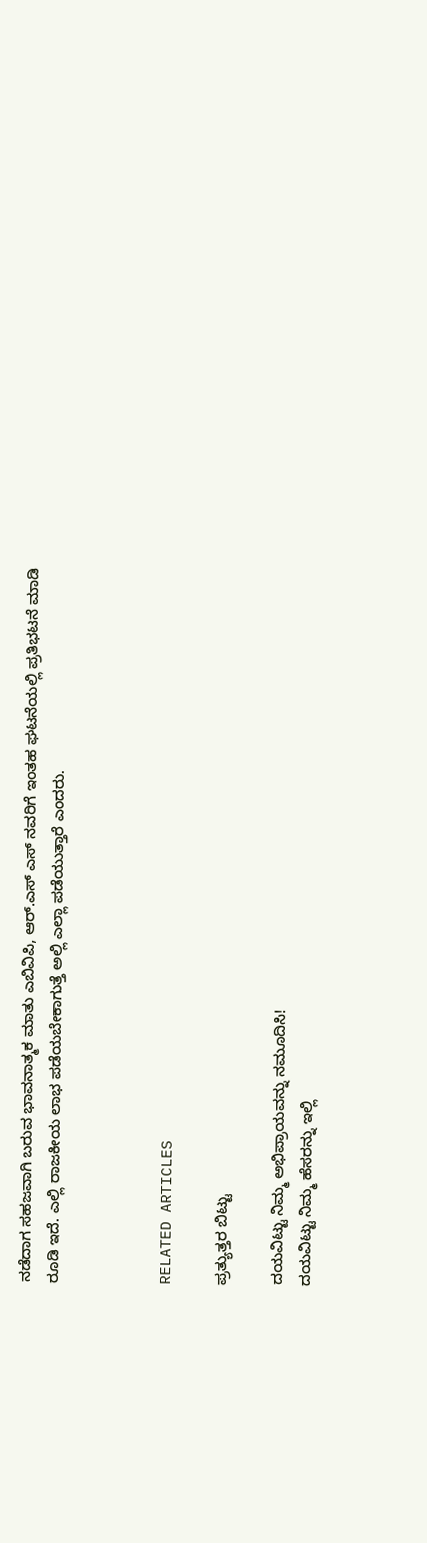ನಡೆದಾಗ‌ ಸಹಜವಾಗಿ ಬರುವ ಭಾವನಾತ್ಮಕ ಮಾತು ಎಬಿವಿಪಿ, ಆರ್.ಎಸ್ ಎಸ್ ನವರಿಗೆ ಇಂತಹ ಘಟನೆಯಲ್ಲಿ ಪ್ರತಿಭಟನೆ ಮಾಡಿ‌ ರೂಡಿ‌ ಇದೆ. ಎಲ್ಲಿ ರಾಜಕೀಯ ಲಾಭ ಪಡೆಯಬೇಕಾಗುತ್ತೆ ಅಲ್ಲಿ ಎಲ್ಲಾ ಪಡೆಯುತ್ತಾರೆ ಎಂದರು.



RELATED ARTICLES

ಪ್ರತ್ಯುತ್ತರ ಬಿಟ್ಟು

ದಯವಿಟ್ಟು ನಿಮ್ಮ ಅಭಿಪ್ರಾಯವನ್ನು ನಮೂದಿಸಿ!
ದಯವಿಟ್ಟು ನಿಮ್ಮ ಹೆಸರನ್ನು ಇಲ್ಲಿ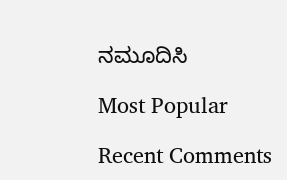ನಮೂದಿಸಿ

Most Popular

Recent Comments